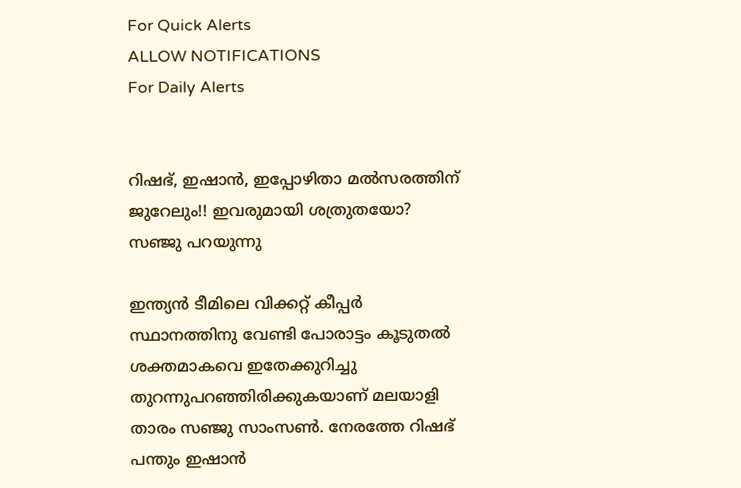For Quick Alerts
ALLOW NOTIFICATIONS
For Daily Alerts


റിഷഭ്, ഇഷാന്‍, ഇപ്പോഴിതാ മല്‍സരത്തിന് ജുറേലും!! ഇവരുമായി ശത്രുതയോ? സഞ്ജു പറയുന്നു

ഇന്ത്യന്‍ ടീമിലെ വിക്കറ്റ് കീപ്പര്‍ സ്ഥാനത്തിനു വേണ്ടി പോരാട്ടം കൂടുതല്‍ ശക്തമാകവെ ഇതേക്കുറിച്ചു തുറന്നുപറഞ്ഞിരിക്കുകയാണ് മലയാളി താരം സഞ്ജു സാംസണ്‍. നേരത്തേ റിഷഭ് പന്തും ഇഷാന്‍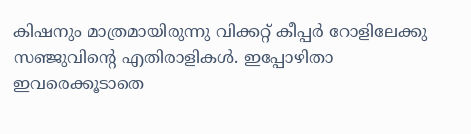കിഷനും മാത്രമായിരുന്നു വിക്കറ്റ് കീപ്പര്‍ റോളിലേക്കു സഞ്ജുവിന്റെ എതിരാളികള്‍. ഇപ്പോഴിതാ ഇവരെക്കൂടാതെ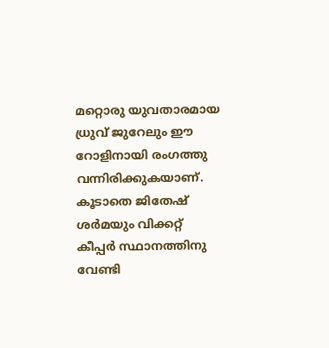മറ്റൊരു യുവതാരമായ ധ്രുവ് ജുറേലും ഈ റോളിനായി രംഗത്തു വന്നിരിക്കുകയാണ്. കൂടാതെ ജിതേഷ് ശര്‍മയും വിക്കറ്റ് കീപ്പര്‍ സ്ഥാനത്തിനു വേണ്ടി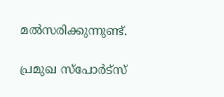മല്‍സരിക്കുന്നുണ്ട്.

പ്രമുഖ സ്‌പോര്‍ട്‌സ്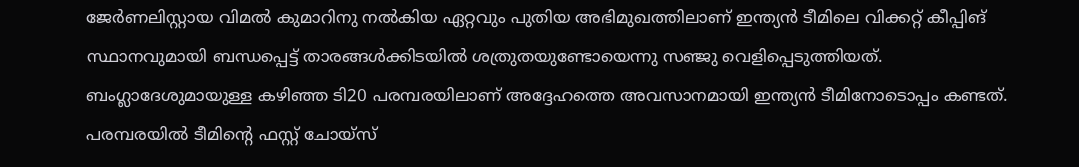ജേര്‍ണലിസ്റ്റായ വിമല്‍ കുമാറിനു നല്‍കിയ ഏറ്റവും പുതിയ അഭിമുഖത്തിലാണ് ഇന്ത്യന്‍ ടീമിലെ വിക്കറ്റ് കീപ്പിങ് സ്ഥാനവുമായി ബന്ധപ്പെട്ട് താരങ്ങള്‍ക്കിടയില്‍ ശത്രുതയുണ്ടോയെന്നു സഞ്ജു വെളിപ്പെടുത്തിയത്. ബംഗ്ലാദേശുമായുള്ള കഴിഞ്ഞ ടി20 പരമ്പരയിലാണ് അദ്ദേഹത്തെ അവസാനമായി ഇന്ത്യന്‍ ടീമിനോടൊപ്പം കണ്ടത്. പരമ്പരയില്‍ ടീമിന്റെ ഫസ്റ്റ് ചോയ്‌സ്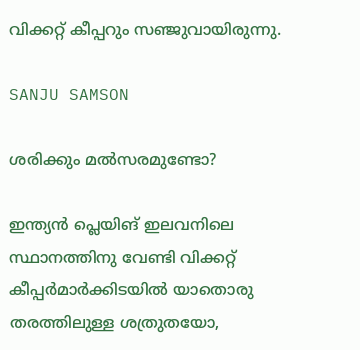വിക്കറ്റ് കീപ്പറും സഞ്ജുവായിരുന്നു.

SANJU SAMSON

ശരിക്കും മല്‍സരമുണ്ടോ?

ഇന്ത്യന്‍ പ്ലെയിങ് ഇലവനിലെ സ്ഥാനത്തിനു വേണ്ടി വിക്കറ്റ് കീപ്പര്‍മാര്‍ക്കിടയില്‍ യാതൊരു തരത്തിലുള്ള ശത്രുതയോ,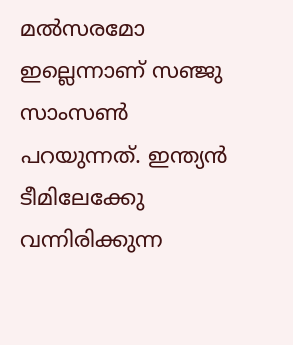മല്‍സരമോ ഇല്ലെന്നാണ് സഞ്ജു സാംസണ്‍ പറയുന്നത്. ഇന്ത്യന്‍ ടീമിലേക്കേു വന്നിരിക്കുന്ന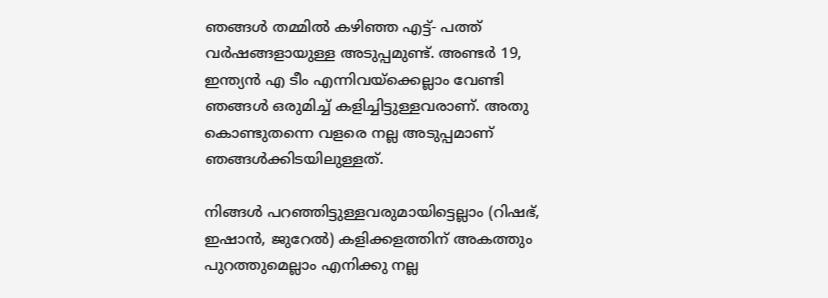ഞങ്ങള്‍ തമ്മില്‍ കഴിഞ്ഞ എട്ട്- പത്ത് വര്‍ഷങ്ങളായുള്ള അടുപ്പമുണ്ട്. അണ്ടര്‍ 19, ഇന്ത്യന്‍ എ ടീം എന്നിവയ്‌ക്കെല്ലാം വേണ്ടി ഞങ്ങള്‍ ഒരുമിച്ച് കളിച്ചിട്ടുള്ളവരാണ്. അതു കൊണ്ടുതന്നെ വളരെ നല്ല അടുപ്പമാണ് ഞങ്ങള്‍ക്കിടയിലുള്ളത്.

നിങ്ങള്‍ പറഞ്ഞിട്ടുള്ളവരുമായിട്ടെല്ലാം (റിഷഭ്, ഇഷാന്‍, ജുറേല്‍) കളിക്കളത്തിന് അകത്തും പുറത്തുമെല്ലാം എനിക്കു നല്ല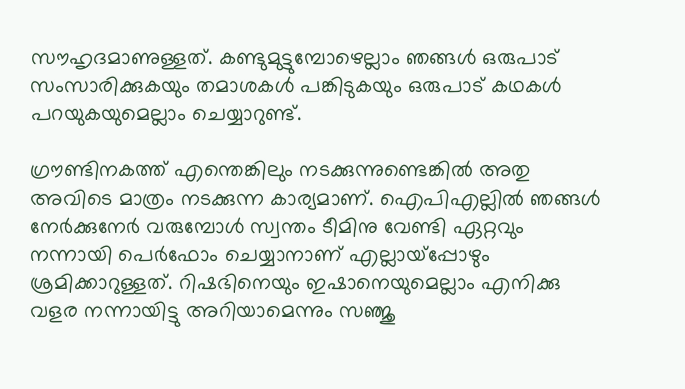സൗഹൃദമാണുള്ളത്. കണ്ടുമുട്ടുമ്പോഴെല്ലാം ഞങ്ങള്‍ ഒരുപാട് സംസാരിക്കുകയും തമാശകള്‍ പങ്കിടുകയും ഒരുപാട് കഥകള്‍ പറയുകയുമെല്ലാം ചെയ്യാറുണ്ട്.

ഗ്രൗണ്ടിനകത്ത് എന്തെങ്കിലും നടക്കുന്നുണ്ടെങ്കില്‍ അതു അവിടെ മാത്രം നടക്കുന്ന കാര്യമാണ്. ഐപിഎല്ലില്‍ ഞങ്ങള്‍ നേര്‍ക്കുനേര്‍ വരുമ്പോള്‍ സ്വന്തം ടീമിനു വേണ്ടി ഏറ്റവും നന്നായി പെര്‍ഫോം ചെയ്യാനാണ് എല്ലായ്‌പ്പോഴും ശ്രമിക്കാറുള്ളത്. റിഷഭിനെയും ഇഷാനെയുമെല്ലാം എനിക്കു വളര നന്നായിട്ടു അറിയാമെന്നും സഞ്ജു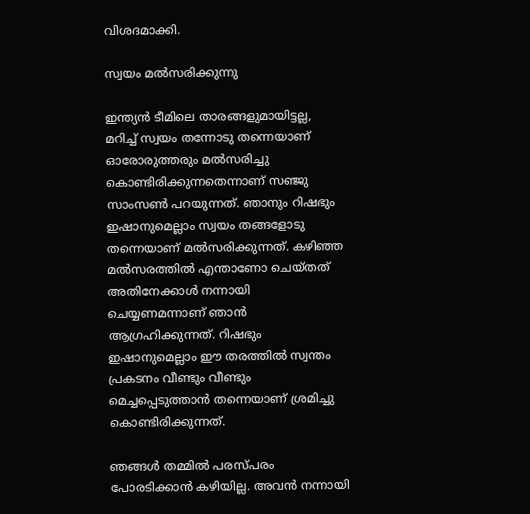വിശദമാക്കി.

സ്വയം മല്‍സരിക്കുന്നു

ഇന്ത്യന്‍ ടീമിലെ താരങ്ങളുമായിട്ടല്ല, മറിച്ച് സ്വയം തന്നോടു തന്നെയാണ് ഓരോരുത്തരും മല്‍സരിച്ചു കൊണ്ടിരിക്കുന്നതെന്നാണ് സഞ്ജു സാംസണ്‍ പറയുന്നത്. ഞാനും റിഷഭും ഇഷാനുമെല്ലാം സ്വയം തങ്ങളോടു തന്നെയാണ് മല്‍സരിക്കുന്നത്. കഴിഞ്ഞ മല്‍സരത്തില്‍ എന്താണോ ചെയ്തത് അതിനേക്കാള്‍ നന്നായി ചെയ്യണമന്നാണ് ഞാന്‍ ആഗ്രഹിക്കുന്നത്. റിഷഭും ഇഷാനുമെല്ലാം ഈ തരത്തില്‍ സ്വന്തം പ്രകടനം വീണ്ടും വീണ്ടും മെച്ചപ്പെടുത്താന്‍ തന്നെയാണ് ശ്രമിച്ചു കൊണ്ടിരിക്കുന്നത്.

ഞങ്ങള്‍ തമ്മില്‍ പരസ്പരം പോരടിക്കാന്‍ കഴിയില്ല. അവന്‍ നന്നായി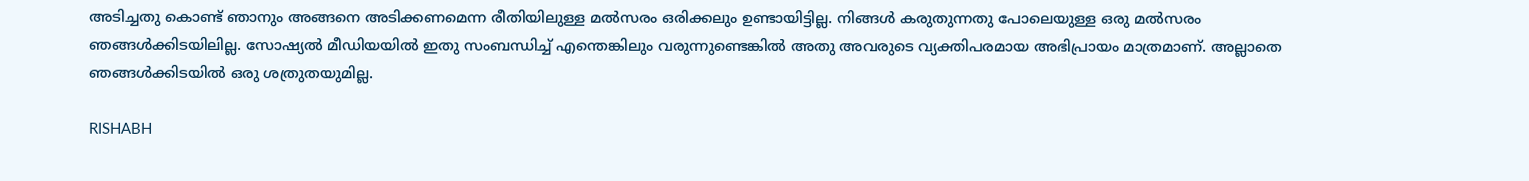അടിച്ചതു കൊണ്ട് ഞാനും അങ്ങനെ അടിക്കണമെന്ന രീതിയിലുള്ള മല്‍സരം ഒരിക്കലും ഉണ്ടായിട്ടില്ല. നിങ്ങള്‍ കരുതുന്നതു പോലെയുള്ള ഒരു മല്‍സരം ഞങ്ങള്‍ക്കിടയിലില്ല. സോഷ്യല്‍ മീഡിയയില്‍ ഇതു സംബന്ധിച്ച് എന്തെങ്കിലും വരുന്നുണ്ടെങ്കില്‍ അതു അവരുടെ വ്യക്തിപരമായ അഭിപ്രായം മാത്രമാണ്. അല്ലാതെ ഞങ്ങള്‍ക്കിടയില്‍ ഒരു ശത്രുതയുമില്ല.

RISHABH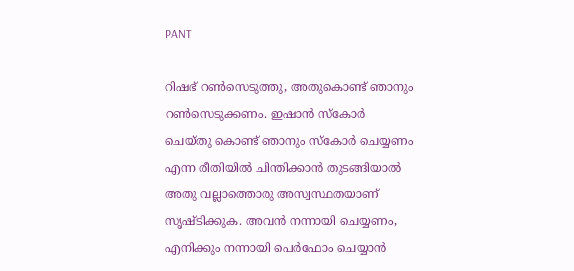PANT

റിഷഭ് റണ്‍സെടുത്തു, അതുകൊണ്ട് ഞാനും റണ്‍സെടുക്കണം. ഇഷാന്‍ സ്‌കോര്‍ ചെയ്തു കൊണ്ട് ഞാനും സ്‌കോര്‍ ചെയ്യണം എന്ന രീതിയില്‍ ചിന്തിക്കാന്‍ തുടങ്ങിയാല്‍ അതു വല്ലാത്തൊരു അസ്വസ്ഥതയാണ് സൃഷ്ടിക്കുക. അവന്‍ നന്നായി ചെയ്യണം, എനിക്കും നന്നായി പെര്‍ഫോം ചെയ്യാന്‍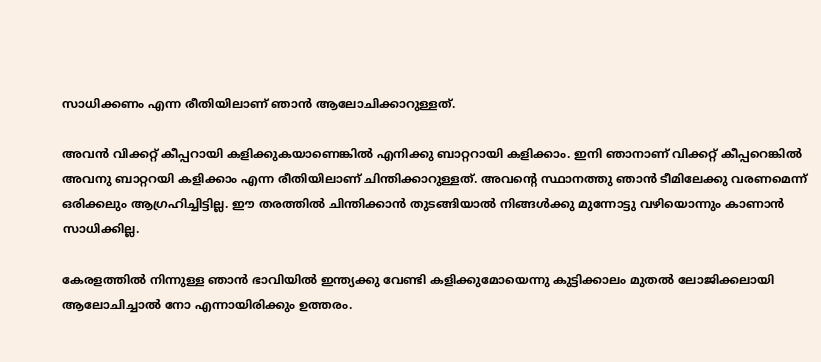സാധിക്കണം എന്ന രീതിയിലാണ് ഞാന്‍ ആലോചിക്കാറുള്ളത്.

അവന്‍ വിക്കറ്റ് കീപ്പറായി കളിക്കുകയാണെങ്കില്‍ എനിക്കു ബാറ്ററായി കളിക്കാം. ഇനി ഞാനാണ് വിക്കറ്റ് കീപ്പറെങ്കില്‍ അവനു ബാറ്ററയി കളിക്കാം എന്ന രീതിയിലാണ് ചിന്തിക്കാറുള്ളത്. അവന്റെ സ്ഥാനത്തു ഞാന്‍ ടീമിലേക്കു വരണമെന്ന് ഒരിക്കലും ആഗ്രഹിച്ചിട്ടില്ല. ഈ തരത്തില്‍ ചിന്തിക്കാന്‍ തുടങ്ങിയാല്‍ നിങ്ങള്‍ക്കു മുന്നോട്ടു വഴിയൊന്നും കാണാന്‍ സാധിക്കില്ല.

കേരളത്തില്‍ നിന്നുള്ള ഞാന്‍ ഭാവിയില്‍ ഇന്ത്യക്കു വേണ്ടി കളിക്കുമോയെന്നു കുട്ടിക്കാലം മുതല്‍ ലോജിക്കലായി ആലോചിച്ചാല്‍ നോ എന്നായിരിക്കും ഉത്തരം.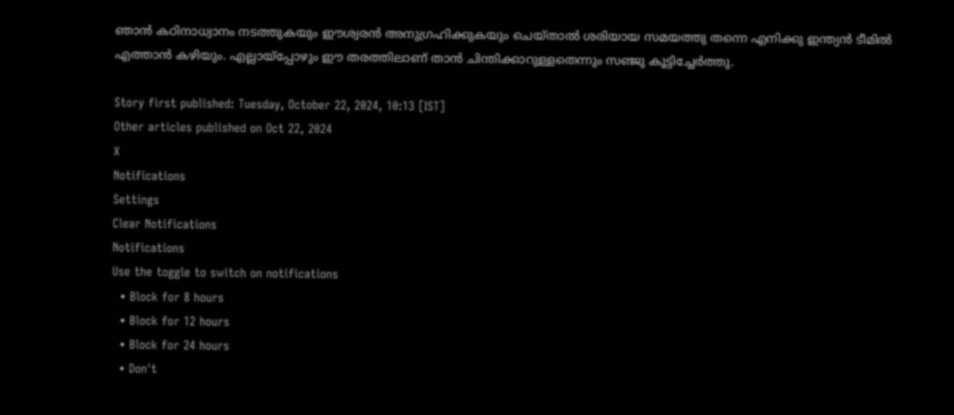ഞാന്‍ കഠിനാധ്വാനം നടത്തുകയും ഈശ്വരന്‍ അനുഗ്രഹിക്കുകയും ചെയ്താല്‍ ശരിയായ സമയത്തു തന്നെ എനിക്കു ഇന്ത്യന്‍ ടീമില്‍ എത്താന്‍ കഴിയും. എല്ലായ്‌പ്പോഴും ഈ തരത്തിലാണ് താന്‍ ചിന്തിക്കാറുള്ളതെന്നും സഞ്ജു കൂട്ടിച്ചേര്‍ത്തു.

Story first published: Tuesday, October 22, 2024, 10:13 [IST]
Other articles published on Oct 22, 2024
X
Notifications
Settings
Clear Notifications
Notifications
Use the toggle to switch on notifications
  • Block for 8 hours
  • Block for 12 hours
  • Block for 24 hours
  • Don't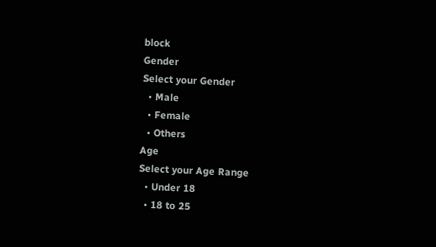block
Gender
Select your Gender
  • Male
  • Female
  • Others
Age
Select your Age Range
  • Under 18
  • 18 to 25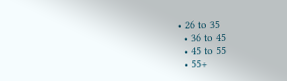• 26 to 35
  • 36 to 45
  • 45 to 55
  • 55+